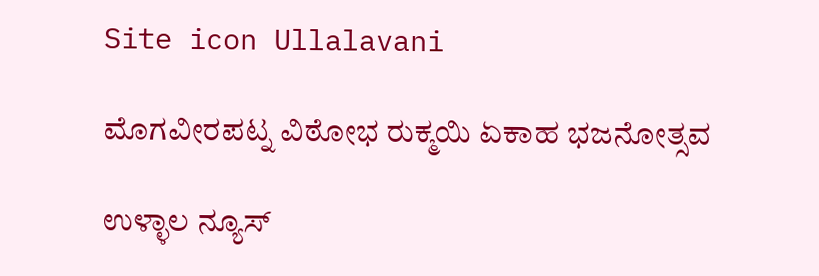Site icon Ullalavani

ಮೊಗವೀರಪಟ್ನ ವಿಠೋಭ ರುಕ್ಮಯಿ ಏಕಾಹ ಭಜನೋತ್ಸವ

ಉಳ್ಳಾಲ ನ್ಯೂಸ್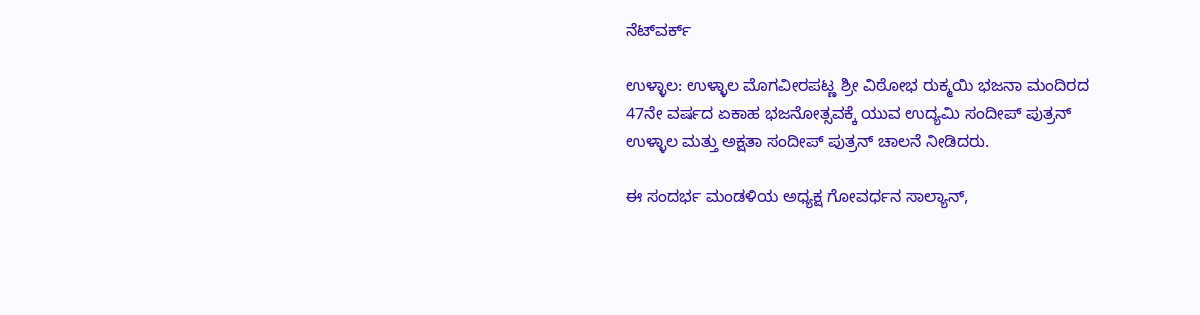ನೆಟ್‍ವರ್ಕ್

ಉಳ್ಳಾಲ: ಉಳ್ಳಾಲ ಮೊಗವೀರಪಟ್ಣ ಶ್ರೀ ವಿಠೋಭ ರುಕ್ಮಯಿ ಭಜನಾ ಮಂದಿರದ 47ನೇ ವರ್ಷದ ಏಕಾಹ ಭಜನೋತ್ಸವಕ್ಕೆ ಯುವ ಉದ್ಯಮಿ ಸಂದೀಪ್ ಪುತ್ರನ್ ಉಳ್ಳಾಲ ಮತ್ತು ಅಕ್ಷತಾ ಸಂದೀಪ್ ಪುತ್ರನ್ ಚಾಲನೆ ನೀಡಿದರು.

ಈ ಸಂದರ್ಭ ಮಂಡಳಿಯ ಅಧ್ಯಕ್ಷ ಗೋವರ್ಧನ ಸಾಲ್ಯಾನ್,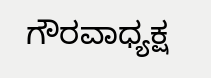ಗೌರವಾಧ್ಯಕ್ಷ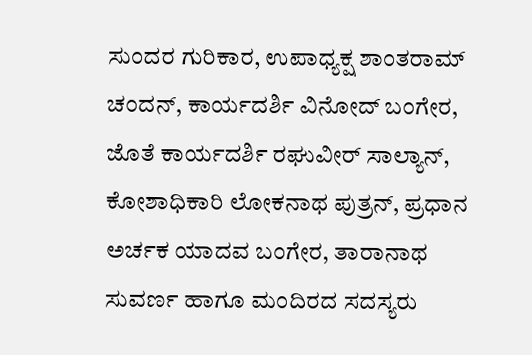ಸುಂದರ ಗುರಿಕಾರ, ಉಪಾಧ್ಯಕ್ಷ ಶಾಂತರಾಮ್ ಚಂದನ್, ಕಾರ್ಯದರ್ಶಿ ವಿನೋದ್ ಬಂಗೇರ, ಜೊತೆ ಕಾರ್ಯದರ್ಶಿ ರಘುವೀರ್ ಸಾಲ್ಯಾನ್, ಕೋಶಾಧಿಕಾರಿ ಲೋಕನಾಥ ಪುತ್ರನ್, ಪ್ರಧಾನ ಅರ್ಚಕ ಯಾದವ ಬಂಗೇರ, ತಾರಾನಾಥ ಸುವರ್ಣ ಹಾಗೂ ಮಂದಿರದ ಸದಸ್ಯರು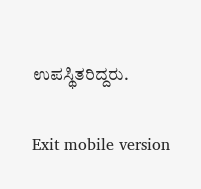ಉಪಸ್ಥಿತರಿದ್ದರು.

Exit mobile version